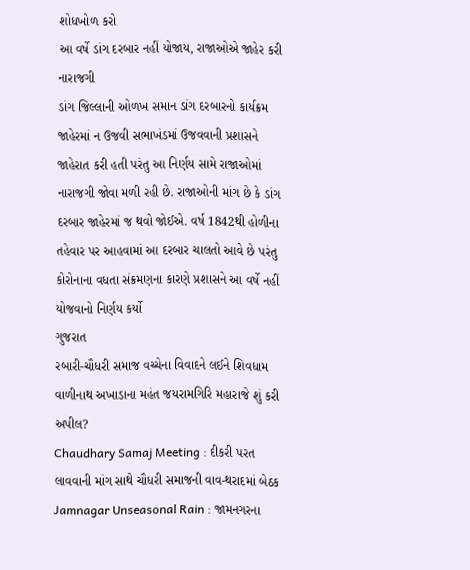શોધખોળ કરો
આ વર્ષે ડાંગ દરબાર નહીં યોજાય, રાજાઓએ જાહેર કરી નારાજગી
ડાંગ જિલ્લાની ઓળખ સમાન ડાંગ દરબારનો કાર્યક્રમ જાહેરમાં ન ઉજવી સભાખંડમાં ઉજવવાની પ્રશાસને જાહેરાત કરી હતી પરંતુ આ નિર્ણય સામે રાજાઓમાં નારાજગી જોવા મળી રહી છે. રાજાઓની માંગ છે કે ડાંગ દરબાર જાહેરમાં જ થવો જોઈએ. વર્ષ 1842થી હોળીના તહેવાર પર આહવામાં આ દરબાર ચાલતો આવે છે પરંતુ કોરોનાના વધતા સંક્રમણના કારણે પ્રશાસને આ વર્ષે નહીં યોજવાનો નિર્ણય કર્યો
ગુજરાત
રબારી-ચૌધરી સમાજ વચ્ચેના વિવાદને લઈને શિવધામ વાળીનાથ અખાડાના મહંત જયરામગિરિ મહારાજે શું કરી અપીલ?
Chaudhary Samaj Meeting : દીકરી પરત લાવવાની માંગ સાથે ચૌધરી સમાજની વાવ-થરાદમાં બેઠક
Jamnagar Unseasonal Rain : જામનગરના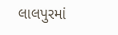લાલપુરમાં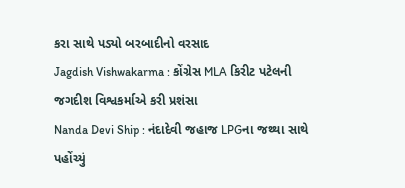કરા સાથે પડ્યો બરબાદીનો વરસાદ
Jagdish Vishwakarma : કોંગ્રેસ MLA કિરીટ પટેલની જગદીશ વિશ્વકર્માએ કરી પ્રશંસા
Nanda Devi Ship : નંદાદેવી જહાજ LPGના જથ્થા સાથે પહોંચ્યું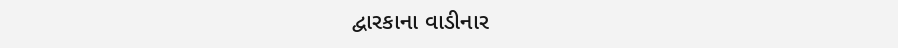દ્વારકાના વાડીનાર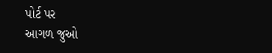પોર્ટ પર
આગળ જુઓ